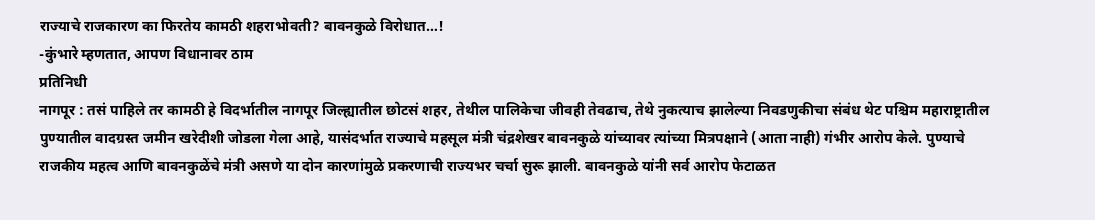राज्याचे राजकारण का फिरतेय कामठी शहराभोवती? बावनकुळे विरोधात…!
-कुंभारे म्हणतात, आपण विधानावर ठाम
प्रतिनिधी
नागपूर : तसं पाहिले तर कामठी हे विदर्भातील नागपूर जिल्ह्यातील छोटसं शहर, तेथील पालिकेचा जीवही तेवढाच, तेथे नुकत्याच झालेल्या निवडणुकीचा संबंध थेट पश्चिम महाराष्ट्रातील पुण्यातील वादग्रस्त जमीन खरेदीशी जोडला गेला आहे, यासंदर्भात राज्याचे महसूल मंत्री चंद्रशेखर बावनकुळे यांच्यावर त्यांच्या मित्रपक्षाने (आता नाही) गंभीर आरोप केले. पुण्याचे राजकीय महत्व आणि बावनकुळेंचे मंत्री असणे या दोन कारणांमुळे प्रकरणाची राज्यभर चर्चा सुरू झाली. बावनकुळे यांनी सर्व आरोप फेटाळत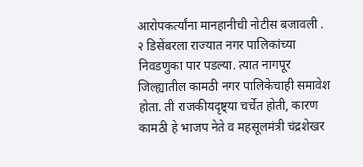आरोपकर्त्यांना मानहानीची नोटीस बजावली .
२ डिसेंबरला राज्यात नगर पालिकांच्या निवडणुका पार पडल्या. त्यात नागपूर जिल्ह्यातील कामठी नगर पालिकेचाही समावेश होता. ती राजकीयदृष्ट्या चर्चेत होती, कारण कामठी हे भाजप नेते व महसूलमंत्री चंद्रशेखर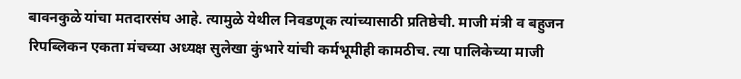बावनकुळे यांचा मतदारसंघ आहे. त्यामुळे येथील निवडणूक त्यांच्यासाठी प्रतिष्ठेची. माजी मंत्री व बहुजन रिपब्लिकन एकता मंचच्या अध्यक्ष सुलेखा कुंभारे यांची कर्मभूमीही कामठीच. त्या पालिकेच्या माजी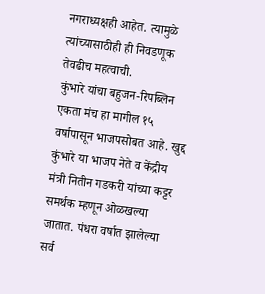नगराध्यक्षही आहेत. त्यामुळे त्यांच्यासाठीही ही निवडणूक तेवढीच महत्वाची.
कुंभारे यांचा बहुजन-रिपब्लिन एकता मंच हा मागील १५ वर्षापासून भाजपसोबत आहे. खुद्द कुंभारे या भाजप नेते व केंद्रीय मंत्री नितीन गडकरी यांच्या कट्टर समर्थक म्हणून ओळखल्या जातात. पंधरा वर्षात झालेल्या सर्व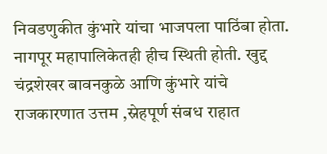निवडणुकीत कुंभारे यांचा भाजपला पाठिंबा होता. नागपूर महापालिकेतही हीच स्थिती होती. खुद्द चंद्रशेखर बावनकुळे आणि कुंभारे यांचे राजकारणात उत्तम ,स्नेहपूर्ण संबध राहात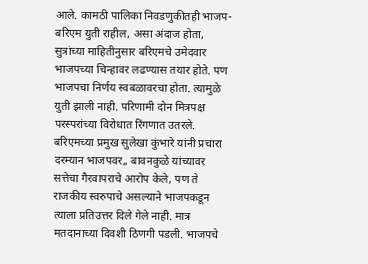आले. कामठी पालिका निवडणुकीतही भाजप-बरिएम युती राहील, असा अंदाज होता, सुत्रांच्या माहितीनुसार बरिएमचे उमेदवार भाजपच्या चिन्हावर लढण्यास तयार होते. पण भाजपचा निर्णय स्वबळावरचा होता. त्यामुळे युती झाली नाही. परिणामी दोन मित्रपक्ष परस्परांच्या विरोधात रिंगणात उतरले.
बरिएमच्या प्रमुख सुलेखा कुंभारे यांनी प्रचारा दरम्यान भाजपवर,, बावनकुळे यांच्यावर सत्तेचा गैरवापराचे आरोप केले, पण ते राजकीय स्वरुपाचे असल्याने भाजपकडून त्याला प्रतिउत्तर दिले गेले नाही. मात्र मतदानाच्या दिवशी ठिणगी पडली. भाजपचे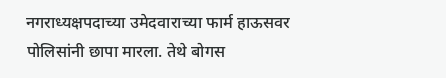नगराध्यक्षपदाच्या उमेदवाराच्या फार्म हाऊसवर पोलिसांनी छापा मारला. तेथे बोगस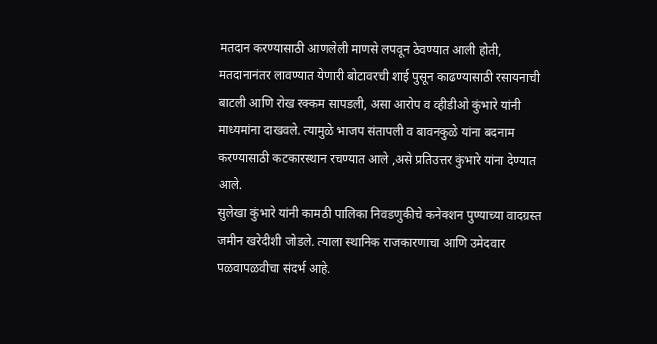मतदान करण्यासाठी आणलेली माणसे लपवून ठेवण्यात आली होती, मतदानानंतर लावण्यात येणारी बोटावरची शाई पुसून काढण्यासाठी रसायनाची बाटली आणि रोख रक्कम सापडली, असा आरोप व व्हीडीओ कुंभारे यांनी माध्यमांना दाखवले. त्यामुळे भाजप संतापली व बावनकुळे यांना बदनाम करण्यासाठी कटकारस्थान रचण्यात आले ,असे प्रतिउत्तर कुंभारे यांना देण्यात आले.
सुलेखा कुंभारे यांनी कामठी पालिका निवडणुकीचे कनेक्शन पुण्याच्या वादग्रस्त जमीन खरेदीशी जोडले. त्याला स्थानिक राजकारणाचा आणि उमेदवार पळवापळवीचा संदर्भ आहे.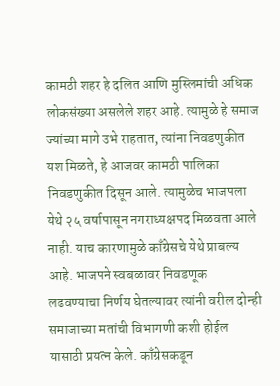कामठी शहर हे दलित आणि मुस्लिमांची अधिक लोकसंख्या असलेले शहर आहे. त्यामुळे हे समाज ज्यांच्या मागे उभे राहतात, त्यांना निवडणुकीत यश मिळते, हे आजवर कामठी पालिका निवडणुकीत दिसून आले. त्यामुळेच भाजपला येथे २५ वर्षापासून नगराध्यक्षपद मिळवता आले नाही. याच कारणामुळे काँग्रेसचे येथे प्राबल्य आहे. भाजपने स्वबळावर निवडणूक लढवण्याचा निर्णय घेतल्यावर त्यांनी वरील दोन्ही समाजाच्या मतांची विभागणी कशी होईल यासाठी प्रयत्न केले. काँग्रेसकडून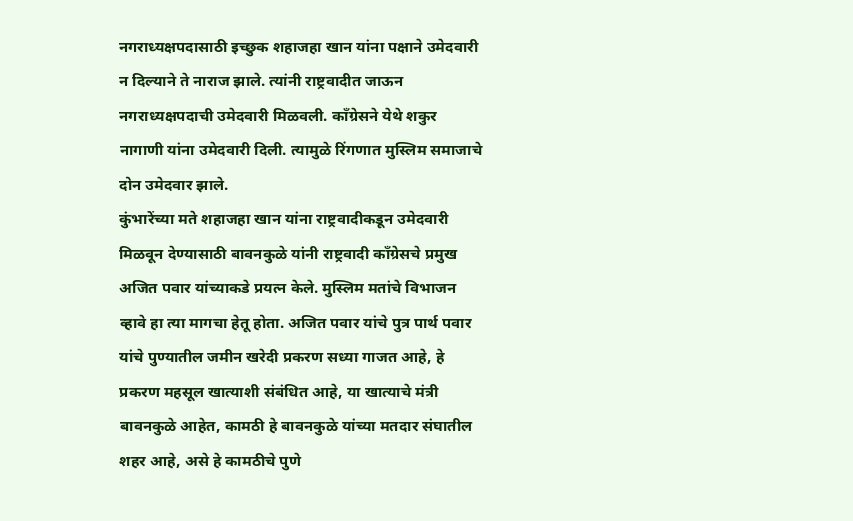नगराध्यक्षपदासाठी इच्छुक शहाजहा खान यांना पक्षाने उमेदवारी न दिल्याने ते नाराज झाले. त्यांनी राष्ट्रवादीत जाऊन नगराध्यक्षपदाची उमेदवारी मिळवली. काँग्रेसने येथे शकुर नागाणी यांना उमेदवारी दिली. त्यामुळे रिंगणात मुस्लिम समाजाचे दोन उमेदवार झाले.
कुंभारेंच्या मते शहाजहा खान यांना राष्ट्रवादीकडून उमेदवारी मिळवून देण्यासाठी बावनकुळे यांनी राष्ट्रवादी काँग्रेसचे प्रमुख अजित पवार यांच्याकडे प्रयत्न केले. मुस्लिम मतांचे विभाजन व्हावे हा त्या मागचा हेतू होता. अजित पवार यांचे पुत्र पार्थ पवार यांचे पुण्यातील जमीन खरेदी प्रकरण सध्या गाजत आहे, हे प्रकरण महसूल खात्याशी संबंधित आहे, या खात्याचे मंत्री बावनकुळे आहेत, कामठी हे बावनकुळे यांच्या मतदार संघातील शहर आहे, असे हे कामठीचे पुणे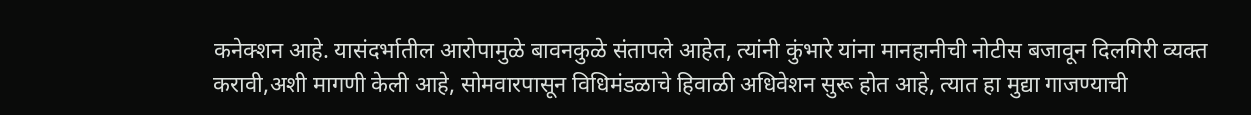कनेक्शन आहे. यासंदर्भातील आरोपामुळे बावनकुळे संतापले आहेत, त्यांनी कुंभारे यांना मानहानीची नोटीस बजावून दिलगिरी व्यक्त करावी,अशी मागणी केली आहे, सोमवारपासून विधिमंडळाचे हिवाळी अधिवेशन सुरू होत आहे, त्यात हा मुद्या गाजण्याची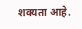शक्यता आहे.